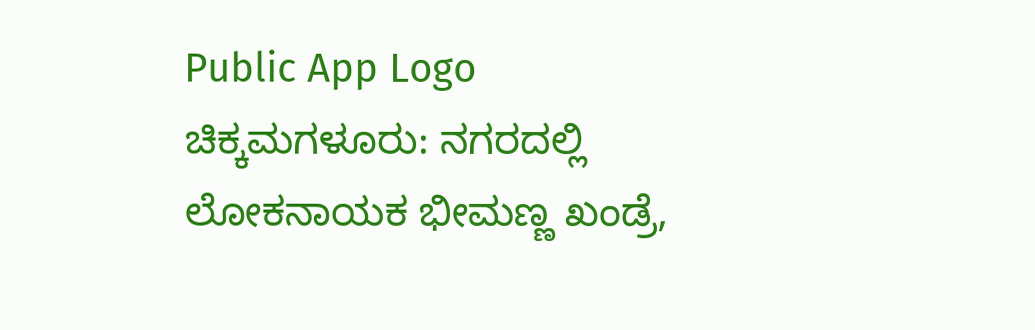Public App Logo
ಚಿಕ್ಕಮಗಳೂರು: ನಗರದಲ್ಲಿ ಲೋಕನಾಯಕ ಭೀಮಣ್ಣ ಖಂಡ್ರೆ,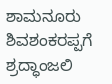ಶಾಮನೂರು ಶಿವಶಂಕರಪ್ಪಗೆ ಶ್ರದ್ಧಾಂಜಲಿ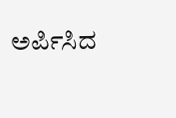ಅರ್ಪಿಸಿದ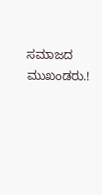ಸಮಾಜದ ಮುಖಂಡರು.!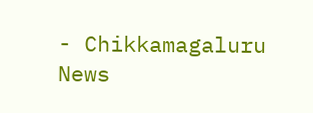- Chikkamagaluru News